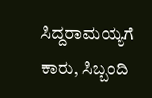ಸಿದ್ದರಾಮಯ್ಯಗೆ ಕಾರು, ಸಿಬ್ಬಂದಿ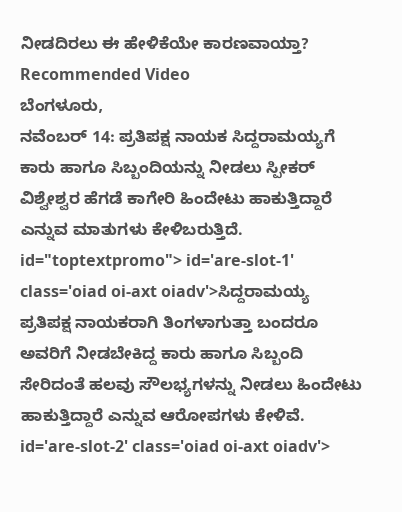ನೀಡದಿರಲು ಈ ಹೇಳಿಕೆಯೇ ಕಾರಣವಾಯ್ತಾ?
Recommended Video
ಬೆಂಗಳೂರು,
ನವೆಂಬರ್ 14: ಪ್ರತಿಪಕ್ಷ ನಾಯಕ ಸಿದ್ದರಾಮಯ್ಯಗೆ ಕಾರು ಹಾಗೂ ಸಿಬ್ಬಂದಿಯನ್ನು ನೀಡಲು ಸ್ಪೀಕರ್ ವಿಶ್ವೇಶ್ವರ ಹೆಗಡೆ ಕಾಗೇರಿ ಹಿಂದೇಟು ಹಾಕುತ್ತಿದ್ದಾರೆ ಎನ್ನುವ ಮಾತುಗಳು ಕೇಳಿಬರುತ್ತಿದೆ. id="toptextpromo"> id='are-slot-1' class='oiad oi-axt oiadv'>ಸಿದ್ದರಾಮಯ್ಯ
ಪ್ರತಿಪಕ್ಷ ನಾಯಕರಾಗಿ ತಿಂಗಳಾಗುತ್ತಾ ಬಂದರೂ ಅವರಿಗೆ ನೀಡಬೇಕಿದ್ದ ಕಾರು ಹಾಗೂ ಸಿಬ್ಬಂದಿ ಸೇರಿದಂತೆ ಹಲವು ಸೌಲಭ್ಯಗಳನ್ನು ನೀಡಲು ಹಿಂದೇಟು ಹಾಕುತ್ತಿದ್ದಾರೆ ಎನ್ನುವ ಆರೋಪಗಳು ಕೇಳಿವೆ. id='are-slot-2' class='oiad oi-axt oiadv'>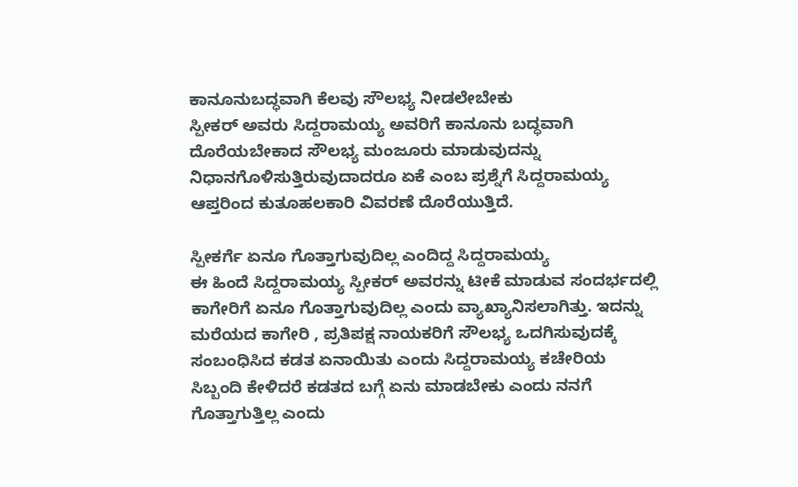ಕಾನೂನುಬದ್ಧವಾಗಿ ಕೆಲವು ಸೌಲಭ್ಯ ನೀಡಲೇಬೇಕು
ಸ್ಪೀಕರ್ ಅವರು ಸಿದ್ದರಾಮಯ್ಯ ಅವರಿಗೆ ಕಾನೂನು ಬದ್ಧವಾಗಿ ದೊರೆಯಬೇಕಾದ ಸೌಲಭ್ಯ ಮಂಜೂರು ಮಾಡುವುದನ್ನು ನಿಧಾನಗೊಳಿಸುತ್ತಿರುವುದಾದರೂ ಏಕೆ ಎಂಬ ಪ್ರಶ್ನೆಗೆ ಸಿದ್ದರಾಮಯ್ಯ ಆಪ್ತರಿಂದ ಕುತೂಹಲಕಾರಿ ವಿವರಣೆ ದೊರೆಯುತ್ತಿದೆ.

ಸ್ಪೀಕರ್ಗೆ ಏನೂ ಗೊತ್ತಾಗುವುದಿಲ್ಲ ಎಂದಿದ್ದ ಸಿದ್ದರಾಮಯ್ಯ
ಈ ಹಿಂದೆ ಸಿದ್ದರಾಮಯ್ಯ ಸ್ಪೀಕರ್ ಅವರನ್ನು ಟೀಕೆ ಮಾಡುವ ಸಂದರ್ಭದಲ್ಲಿ ಕಾಗೇರಿಗೆ ಏನೂ ಗೊತ್ತಾಗುವುದಿಲ್ಲ ಎಂದು ವ್ಯಾಖ್ಯಾನಿಸಲಾಗಿತ್ತು. ಇದನ್ನು ಮರೆಯದ ಕಾಗೇರಿ , ಪ್ರತಿಪಕ್ಷ ನಾಯಕರಿಗೆ ಸೌಲಭ್ಯ ಒದಗಿಸುವುದಕ್ಕೆ ಸಂಬಂಧಿಸಿದ ಕಡತ ಏನಾಯಿತು ಎಂದು ಸಿದ್ದರಾಮಯ್ಯ ಕಚೇರಿಯ ಸಿಬ್ಬಂದಿ ಕೇಳಿದರೆ ಕಡತದ ಬಗ್ಗೆ ಏನು ಮಾಡಬೇಕು ಎಂದು ನನಗೆ ಗೊತ್ತಾಗುತ್ತಿಲ್ಲ ಎಂದು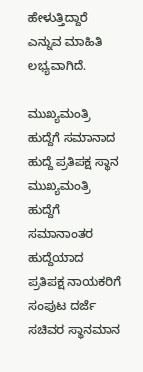ಹೇಳುತ್ತಿದ್ದಾರೆ ಎನ್ನುವ ಮಾಹಿತಿ ಲಭ್ಯವಾಗಿದೆ.

ಮುಖ್ಯಮಂತ್ರಿ ಹುದ್ದೆಗೆ ಸಮಾನಾದ ಹುದ್ದೆ ಪ್ರತಿಪಕ್ಷ ಸ್ಥಾನ
ಮುಖ್ಯಮಂತ್ರಿ ಹುದ್ದೆಗೆ ಸಮಾನಾಂತರ ಹುದ್ದೆಯಾದ ಪ್ರತಿಪಕ್ಷ ನಾಯಕರಿಗೆ ಸಂಪುಟ ದರ್ಜೆ ಸಚಿವರ ಸ್ಥಾನಮಾನ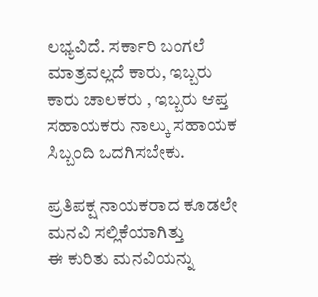ಲಭ್ಯವಿದೆ. ಸರ್ಕಾರಿ ಬಂಗಲೆ ಮಾತ್ರವಲ್ಲದೆ ಕಾರು, ಇಬ್ಬರು ಕಾರು ಚಾಲಕರು , ಇಬ್ಬರು ಆಪ್ತ ಸಹಾಯಕರು ನಾಲ್ಕು ಸಹಾಯಕ ಸಿಬ್ಬಂದಿ ಒದಗಿಸಬೇಕು.

ಪ್ರತಿಪಕ್ಷ ನಾಯಕರಾದ ಕೂಡಲೇ ಮನವಿ ಸಲ್ಲಿಕೆಯಾಗಿತ್ತು
ಈ ಕುರಿತು ಮನವಿಯನ್ನು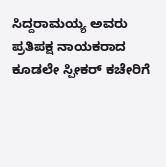ಸಿದ್ದರಾಮಯ್ಯ ಅವರು ಪ್ರತಿಪಕ್ಷ ನಾಯಕರಾದ ಕೂಡಲೇ ಸ್ಪೀಕರ್ ಕಚೇರಿಗೆ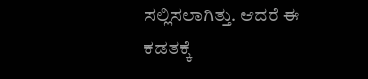ಸಲ್ಲಿಸಲಾಗಿತ್ತು. ಆದರೆ ಈ ಕಡತಕ್ಕೆ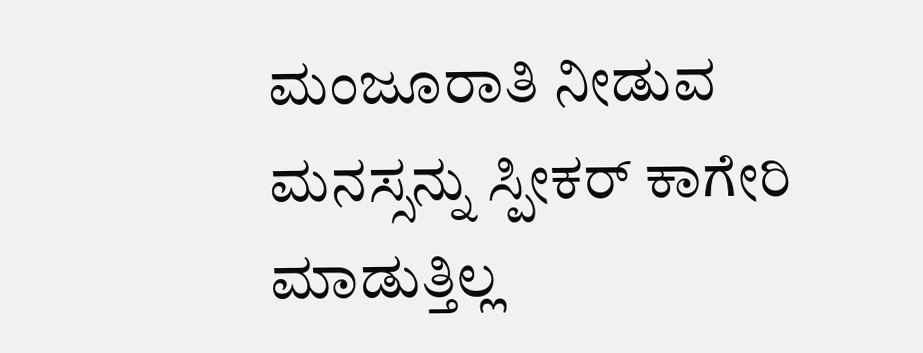ಮಂಜೂರಾತಿ ನೀಡುವ ಮನಸ್ಸನ್ನು ಸ್ಪೀಕರ್ ಕಾಗೇರಿ ಮಾಡುತ್ತಿಲ್ಲ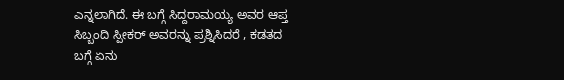ಎನ್ನಲಾಗಿದೆ. ಈ ಬಗ್ಗೆ ಸಿದ್ದರಾಮಯ್ಯ ಅವರ ಆಪ್ತ ಸಿಬ್ಬಂದಿ ಸ್ಪೀಕರ್ ಅವರನ್ನು ಪ್ರಶ್ನಿಸಿದರೆ , ಕಡತದ ಬಗ್ಗೆ ಏನು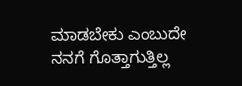ಮಾಡಬೇಕು ಎಂಬುದೇ ನನಗೆ ಗೊತ್ತಾಗುತ್ತಿಲ್ಲ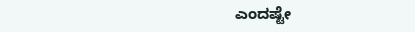ಎಂದಷ್ಟೇ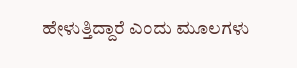ಹೇಳುತ್ತಿದ್ದಾರೆ ಎಂದು ಮೂಲಗಳು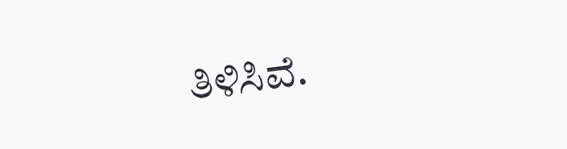ತಿಳಿಸಿವೆ.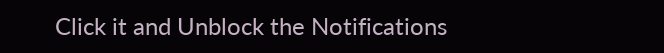Click it and Unblock the Notifications